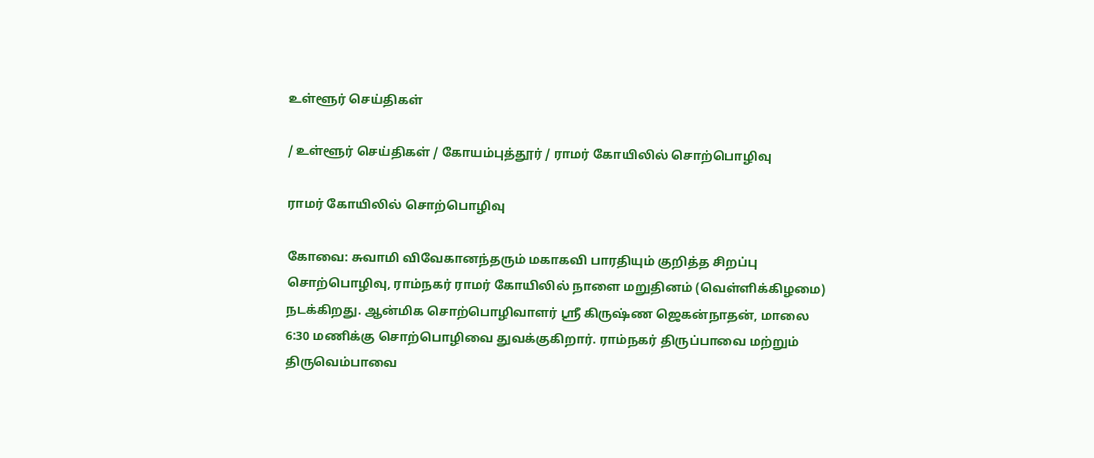உள்ளூர் செய்திகள்

/ உள்ளூர் செய்திகள் / கோயம்புத்தூர் / ராமர் கோயிலில் சொற்பொழிவு

ராமர் கோயிலில் சொற்பொழிவு

கோவை: சுவாமி விவேகானந்தரும் மகாகவி பாரதியும் குறித்த சிறப்பு சொற்பொழிவு, ராம்நகர் ராமர் கோயிலில் நாளை மறுதினம் (வெள்ளிக்கிழமை) நடக்கிறது. ஆன்மிக சொற்பொழிவாளர் ஸ்ரீ கிருஷ்ண ஜெகன்நாதன், மாலை 6:30 மணிக்கு சொற்பொழிவை துவக்குகிறார். ராம்நகர் திருப்பாவை மற்றும் திருவெம்பாவை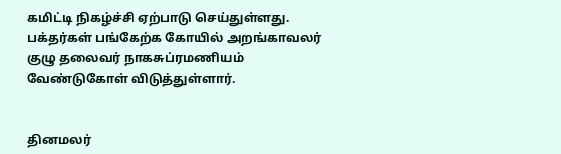கமிட்டி நிகழ்ச்சி ஏற்பாடு செய்துள்ளது. பக்தர்கள் பங்கேற்க கோயில் அறங்காவலர் குழு தலைவர் நாகசுப்ரமணியம் வேண்டுகோள் விடுத்துள்ளார்.


தினமலர்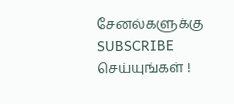சேனல்களுக்கு SUBSCRIBE செய்யுங்கள் !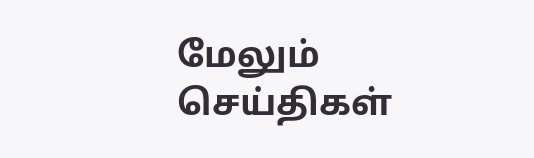மேலும் செய்திகள்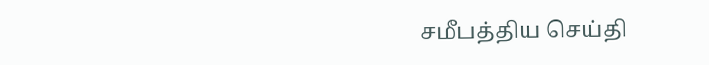சமீபத்திய செய்தி